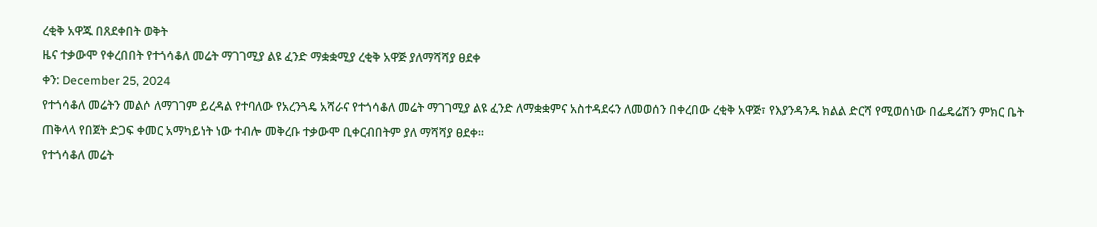ረቂቅ አዋጁ በጸደቀበት ወቅት
ዜና ተቃውሞ የቀረበበት የተጎሳቆለ መሬት ማገገሚያ ልዩ ፈንድ ማቋቋሚያ ረቂቅ አዋጅ ያለማሻሻያ ፀደቀ
ቀን: December 25, 2024
የተጎሳቆለ መሬትን መልሶ ለማገገም ይረዳል የተባለው የአረንጓዴ አሻራና የተጎሳቆለ መሬት ማገገሚያ ልዩ ፈንድ ለማቋቋምና አስተዳደሩን ለመወሰን በቀረበው ረቂቅ አዋጅ፣ የእያንዳንዱ ክልል ድርሻ የሚወሰነው በፌዴሬሽን ምክር ቤት ጠቅላላ የበጀት ድጋፍ ቀመር አማካይነት ነው ተብሎ መቅረቡ ተቃውሞ ቢቀርብበትም ያለ ማሻሻያ ፀደቀ፡፡
የተጎሳቆለ መሬት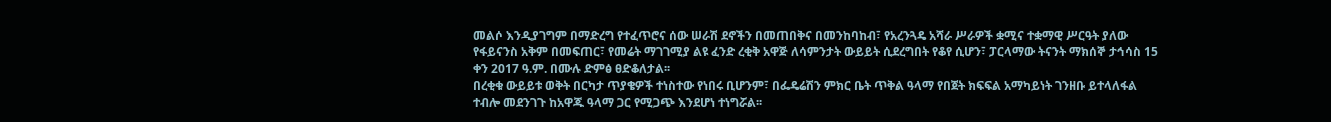መልሶ እንዲያገግም በማድረግ የተፈጥሮና ሰው ሠራሽ ደኖችን በመጠበቅና በመንከባከብ፣ የአረንጓዴ አሻራ ሥራዎች ቋሚና ተቋማዊ ሥርዓት ያለው የፋይናንስ አቅም በመፍጠር፣ የመሬት ማገገሚያ ልዩ ፈንድ ረቂቅ አዋጅ ለሳምንታት ውይይት ሲደረግበት የቆየ ሲሆን፣ ፓርላማው ትናንት ማክሰኞ ታኅሳስ 15 ቀን 2017 ዓ.ም. በሙሉ ድምፅ ፀድቆለታል፡፡
በረቂቁ ውይይቱ ወቅት በርካታ ጥያቄዎች ተነስተው የነበሩ ቢሆንም፣ በፌዴሬሽን ምክር ቤት ጥቅል ዓላማ የበጀት ክፍፍል አማካይነት ገንዘቡ ይተላለፋል ተብሎ መደንገጉ ከአዋጁ ዓላማ ጋር የሚጋጭ እንደሆነ ተነግሯል፡፡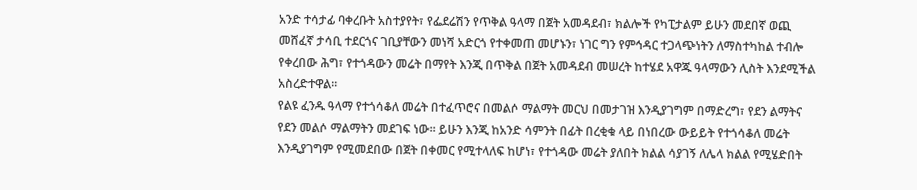አንድ ተሳታፊ ባቀረቡት አስተያየት፣ የፌደሬሽን የጥቅል ዓላማ በጀት አመዳደብ፣ ክልሎች የካፒታልም ይሁን መደበኛ ወጪ መሸፈኛ ታሳቢ ተደርጎና ገቢያቸውን መነሻ አድርጎ የተቀመጠ መሆኑን፣ ነገር ግን የምኅዳር ተጋላጭነትን ለማስተካከል ተብሎ የቀረበው ሕግ፣ የተጎዳውን መሬት በማየት እንጂ በጥቅል በጀት አመዳደብ መሠረት ከተሄደ አዋጁ ዓላማውን ሊስት እንደሚችል አስረድተዋል፡፡
የልዩ ፈንዱ ዓላማ የተጎሳቆለ መሬት በተፈጥሮና በመልሶ ማልማት መርህ በመታገዝ እንዲያገግም በማድረግ፣ የደን ልማትና የደን መልሶ ማልማትን መደገፍ ነው፡፡ ይሁን እንጂ ከአንድ ሳምንት በፊት በረቂቁ ላይ በነበረው ውይይት የተጎሳቆለ መሬት እንዲያገግም የሚመደበው በጀት በቀመር የሚተላለፍ ከሆነ፣ የተጎዳው መሬት ያለበት ክልል ሳያገኝ ለሌላ ክልል የሚሄድበት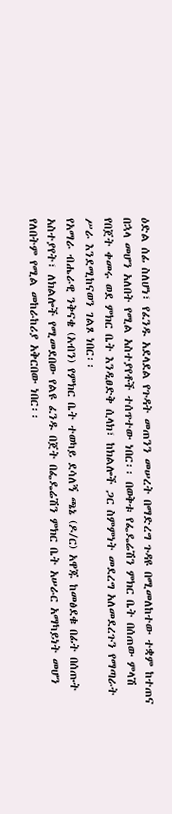ዕድል ሰፊ ስለሆነ፣ የፈንዱ አደላደል የጉዳት መጠንን መሠረት በማድረግ ጉዳዩ በሚመለከተው ተቋም ከተጠና በኋላ መሆን አለበት የሚል አስተያየቶች ተሰጥተው ነበር፡፡ በወቅቱ የፌዴሬሽን ምክር ቤት በሰጠው ምላሽ የበጀት ቀመሩ ወደ ምክር ቤት እንዲፀድቅ ሲላክ፣ ከክልሎች ጋር ስምምነት መደረግ አለመደረጉን የማጣራት ሥራ እንደሚከናወን ገልጾ ነበር፡፡
የአማራ ብሔራዊ ንቅናቄ (አብን) የምክር ቤት ተወካይ ደሳለኝ ጫኔ (ዶ/ር) አዋጁ ከመፅደቁ በፊት በሰጡት አስተያየት፣ ለክልሎች የሚመደበው የልዩ ፈንዱ በጀት በፌዴሬሽን ምክር ቤት አሠራር አማካይነት መሆን የለበትም የሚል መከራከሪያ አቅርበው ነበር፡፡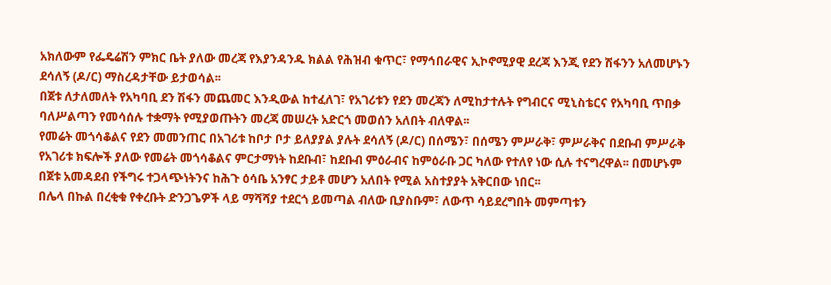አክለውም የፌዴሬሽን ምክር ቤት ያለው መረጃ የእያንዳንዱ ክልል የሕዝብ ቁጥር፣ የማኅበራዊና ኢኮኖሚያዊ ደረጃ እንጂ የደን ሽፋንን አለመሆኑን ደሳለኝ (ዶ/ር) ማስረዳታቸው ይታወሳል፡፡
በጀቱ ለታለመለት የአካባቢ ደን ሽፋን መጨመር እንዲውል ከተፈለገ፣ የአገሪቱን የደን መረጃን ለሚከታተሉት የግብርና ሚኒስቴርና የአካባቢ ጥበቃ ባለሥልጣን የመሳሰሉ ተቋማት የሚያወጡትን መረጃ መሠረት አድርጎ መወሰን አለበት ብለዋል፡፡
የመሬት መጎሳቆልና የደን መመንጠር በአገሪቱ ከቦታ ቦታ ይለያያል ያሉት ደሳለኝ (ዶ/ር) በሰሜን፣ በሰሜን ምሥራቅ፣ ምሥራቅና በደቡብ ምሥራቅ የአገሪቱ ክፍሎች ያለው የመሬት መጎሳቆልና ምርታማነት ከደቡብ፣ ከደቡብ ምዕራብና ከምዕራቡ ጋር ካለው የተለየ ነው ሲሉ ተናግረዋል፡፡ በመሆኑም በጀቱ አመዳደብ የችግሩ ተጋላጭነትንና ከሕጉ ዕሳቤ አንፃር ታይቶ መሆን አለበት የሚል አስተያያት አቅርበው ነበር፡፡
በሌላ በኩል በረቂቁ የቀረቡት ድንጋጌዎች ላይ ማሻሻያ ተደርጎ ይመጣል ብለው ቢያስቡም፣ ለውጥ ሳይደረግበት መምጣቱን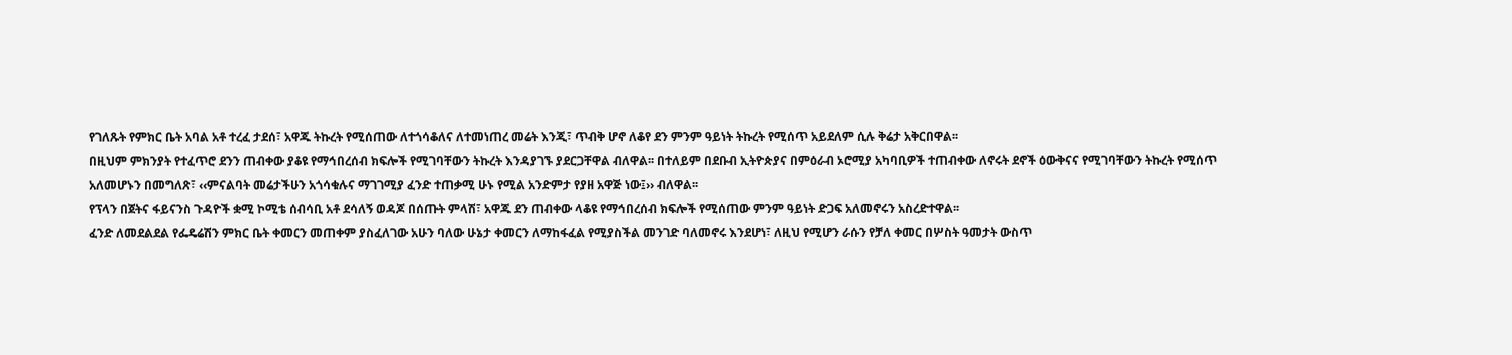የገለጹት የምክር ቤት አባል አቶ ተረፈ ታደሰ፣ አዋጁ ትኩረት የሚሰጠው ለተጎሳቆለና ለተመነጠረ መሬት እንጂ፣ ጥብቅ ሆኖ ለቆየ ደን ምንም ዓይነት ትኩረት የሚሰጥ አይደለም ሲሉ ቅሬታ አቅርበዋል፡፡
በዚህም ምክንያት የተፈጥሮ ደንን ጠብቀው ያቆዩ የማኅበረሰብ ክፍሎች የሚገባቸውን ትኩረት እንዳያገኙ ያደርጋቸዋል ብለዋል፡፡ በተለይም በደቡብ ኢትዮጵያና በምዕራብ ኦሮሚያ አካባቢዎች ተጠብቀው ለኖሩት ደኖች ዕውቅናና የሚገባቸውን ትኩረት የሚሰጥ አለመሆኑን በመግለጽ፣ ‹‹ምናልባት መሬታችሁን አጎሳቁሉና ማገገሚያ ፈንድ ተጠቃሚ ሁኑ የሚል አንድምታ የያዘ አዋጅ ነው፤›› ብለዋል፡፡
የፕላን በጀትና ፋይናንስ ጉዳዮች ቋሚ ኮሚቴ ሰብሳቢ አቶ ደሳለኝ ወዳጆ በሰጡት ምላሽ፣ አዋጁ ደን ጠብቀው ላቆዩ የማኅበረሰብ ክፍሎች የሚሰጠው ምንም ዓይነት ድጋፍ አለመኖሩን አስረድተዋል፡፡
ፈንድ ለመደልደል የፌዴሬሽን ምክር ቤት ቀመርን መጠቀም ያስፈለገው አሁን ባለው ሁኔታ ቀመርን ለማከፋፈል የሚያስችል መንገድ ባለመኖሩ እንደሆነ፣ ለዚህ የሚሆን ራሱን የቻለ ቀመር በሦስት ዓመታት ውስጥ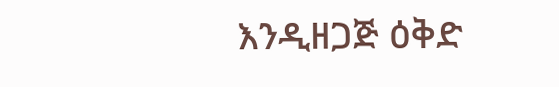እንዲዘጋጅ ዕቅድ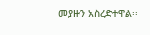መያዙን አስረድተዋል፡፡